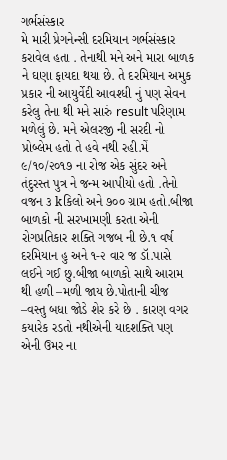ગર્ભસંસ્કાર
મે મારી પ્રેગનેન્સી દરમિયાન ગર્ભસંસ્કાર કરાવેલ હતા . તેનાથી મને અને મારા બાળક ને ઘણા ફાયદા થયા છે. તે દરમિયાન અમુક પ્રકાર ની આયુર્વેદી આવશ્ધી નું પણ સેવન કરેલુ તેના થી મને સારું result પરિણામ મળેલું છે. મને એલરજી ની સરદી નો પ્રોબ્લેમ હતો તે હવે નથી રહી.મેં ૯/૧૦/૨૦૧૭ ના રોજ એક સુંદર અને તંદુરસ્ત પુત્ર ને જન્મ આપીયો હતો .તેનો વજન ૩ kકિલો અને ૭૦૦ ગ્રામ હતો.બીજા બાળકો ની સરખામણી કરતા એની રોગપ્રતિકાર શક્તિ ગજબ ની છે.૧ વર્ષ દરમિયાન હુ અને ૧-૨ વાર જ ડૉ.પાસે લઈને ગઈ છુ.બીજા બાળકો સાથે આરામ થી હળી –મળી જાય છે.પોતાની ચીજ –વસ્તુ બધા જોડે શેર કરે છે . કારણ વગર કયારેક રડતો નથીએની યાદશક્તિ પણ એની ઉમર ના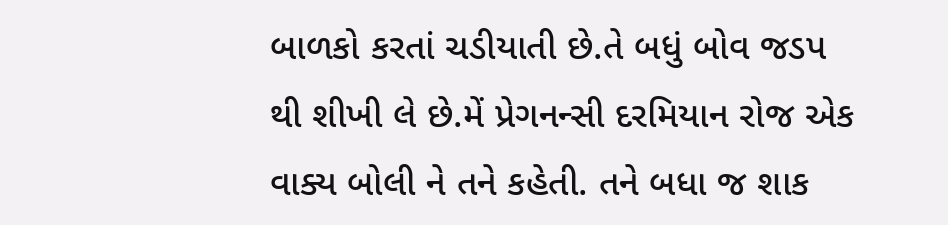બાળકો કરતાં ચડીયાતી છે.તે બધું બોવ જડપ થી શીખી લે છે.મેં પ્રેગનન્સી દરમિયાન રોજ એક વાક્ય બોલી ને તને કહેતી. તને બધા જ શાક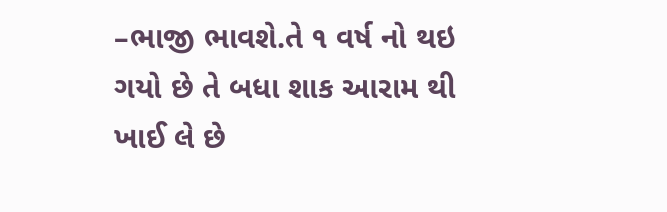–ભાજી ભાવશે.તે ૧ વર્ષ નો થઇ ગયો છે તે બધા શાક આરામ થી ખાઈ લે છે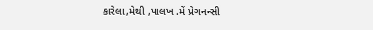કારેલા,મેથી ,પાલખ .મેં પ્રેગનન્સી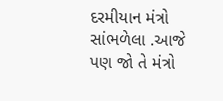દરમીયાન મંત્રો સાંભળેલા .આજે પણ જો તે મંત્રો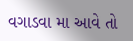વગાડવા મા આવે તો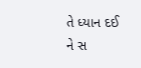તે ધ્યાન દઈ ને સ